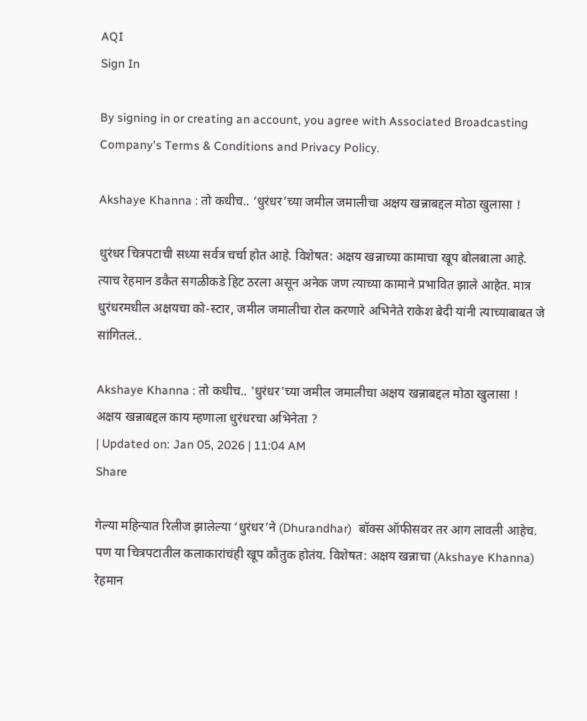AQI
Sign In

By signing in or creating an account, you agree with Associated Broadcasting Company's Terms & Conditions and Privacy Policy.

Akshaye Khanna : तो कधीच.. ‘धुरंधर’च्या जमील जमालीचा अक्षय खन्नाबद्दल मोठा खुलासा !

धुरंधर चित्रपटाची सध्या सर्वत्र चर्चा होत आहे. विशेषत: अक्षय खन्नाच्या कामाचा खूप बोलबाला आहे. त्याच रेहमान डकैत सगळीकडे हिट ठरला असून अनेक जण त्याच्या कामाने प्रभावित झाले आहेत. मात्र धुरंधरमधील अक्षयचा को-स्टार, जमील जमालीचा रोल करणारे अभिनेते राकेश बेदी यांनी त्याच्याबाबत जे सांगितलं..

Akshaye Khanna : तो कधीच.. 'धुरंधर'च्या जमील जमालीचा अक्षय खन्नाबद्दल मोठा खुलासा !
अक्षय खन्नाबद्दल काय म्हणाला धुरंधरचा अभिनेता ?
| Updated on: Jan 05, 2026 | 11:04 AM
Share

गेल्या महिन्यात रिलीज झालेल्या ‘धुरंधर’ने (Dhurandhar)  बॉक्स ऑफीसवर तर आग लावली आहेच. पण या चित्रपटातील कलाकारांचंही खूप कौतुक होतंय. विशेषत: अक्षय खन्नाचा (Akshaye Khanna) रेहमान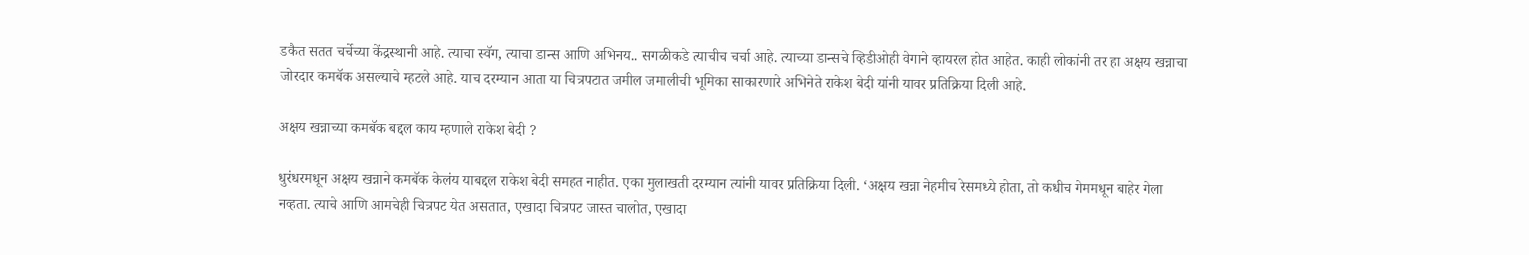डकैत सतत चर्चेच्या केंद्रस्थानी आहे. त्याचा स्वॅग, त्याचा डान्स आणि अभिनय.. सगळीकडे त्याचीच चर्चा आहे. त्याच्या डान्सचे व्हिडीओही वेगाने व्हायरल होत आहेत. काही लोकांनी तर हा अक्षय खन्नाचा जोरदार कमबॅक असल्याचे म्हटले आहे. याच दरम्यान आता या चित्रपटात जमील जमालीची भूमिका साकारणारे अभिनेते राकेश बेदी यांनी यावर प्रतिक्रिया दिली आहे.

अक्षय खन्नाच्या कमबॅक बद्दल काय म्हणाले राकेश बेदी ?

धुरंधरमधून अक्षय खन्नाने कमबॅक केलंय याबद्दल राकेश बेदी समहत नाहीत. एका मुलाखती दरम्यान त्यांनी यावर प्रतिक्रिया दिली. ‘अक्षय खन्ना नेहमीच रेसमध्ये होता, तो कधीच गेममधून बाहेर गेला नव्हता. त्याचे आणि आमचेही चित्रपट येत असतात, एखादा चित्रपट जास्त चालोत, एखादा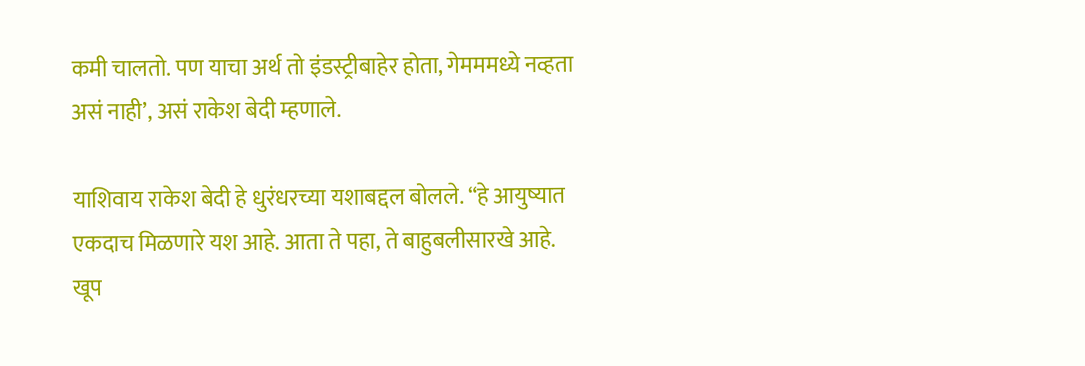कमी चालतो. पण याचा अर्थ तो इंडस्ट्रीबाहेर होता, गेमममध्ये नव्हता असं नाही’, असं राकेश बेदी म्हणाले.

याशिवाय राकेश बेदी हे धुरंधरच्या यशाबद्दल बोलले. “हे आयुष्यात एकदाच मिळणारे यश आहे. आता ते पहा, ते बाहुबलीसारखे आहे. खूप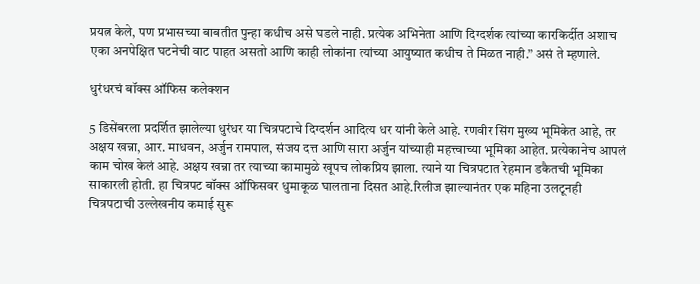प्रयत्न केले, पण प्रभासच्या बाबतीत पुन्हा कधीच असे घडले नाही. प्रत्येक अभिनेता आणि दिग्दर्शक त्यांच्या कारकिर्दीत अशाच एका अनपेक्षित घटनेची वाट पाहत असतो आणि काही लोकांना त्यांच्या आयुष्यात कधीच ते मिळत नाही.” असं ते म्हणाले.

धुरंधरचं बॉक्स ऑफिस कलेक्शन

5 डिसेंबरला प्रदर्शित झालेल्या धुरंधर या चित्रपटाचे दिग्दर्शन आदित्य धर यांनी केले आहे. रणवीर सिंग मुख्य भूमिकेत आहे, तर अक्षय खन्ना, आर. माधवन, अर्जुन रामपाल, संजय दत्त आणि सारा अर्जुन यांच्याही महत्त्वाच्या भूमिका आहेत. प्रत्येकानेच आपलं काम चोख केलं आहे. अक्षय खन्ना तर त्याच्या कामामुळे खूपच लोकप्रिय झाला. त्याने या चित्रपटात रेहमान डकैतची भूमिका साकारली होती. हा चित्रपट बॉक्स ऑफिसवर धुमाकूळ घालताना दिसत आहे.रिलीज झाल्यानंतर एक महिना उलटूनही चित्रपटाची उल्लेखनीय कमाई सुरू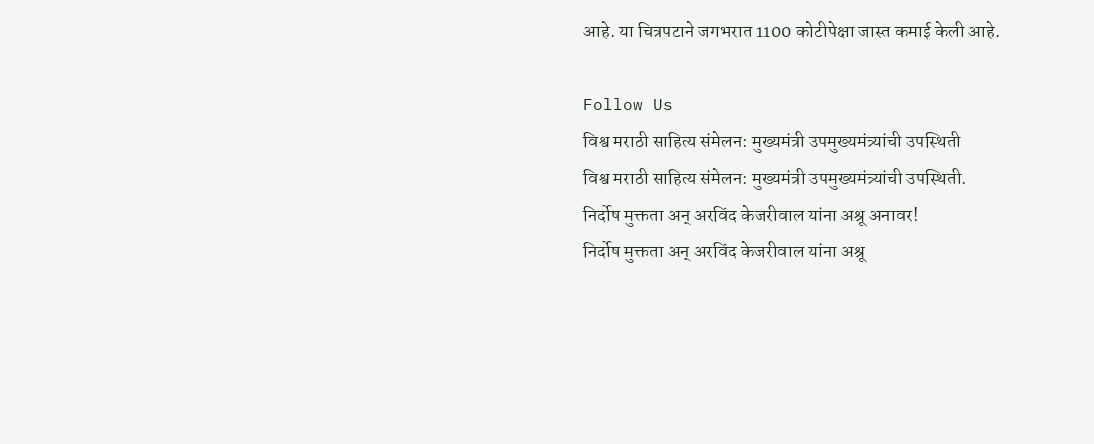आहे. या चित्रपटाने जगभरात 1100 कोटीपेक्षा जास्त कमाई केली आहे.

Follow Us
विश्व मराठी साहित्य संमेलन: मुख्यमंत्री उपमुख्यमंत्र्यांची उपस्थिती
विश्व मराठी साहित्य संमेलन: मुख्यमंत्री उपमुख्यमंत्र्यांची उपस्थिती.
निर्दोष मुक्तता अन् अरविंद केजरीवाल यांना अश्रू अनावर!
निर्दोष मुक्तता अन् अरविंद केजरीवाल यांना अश्रू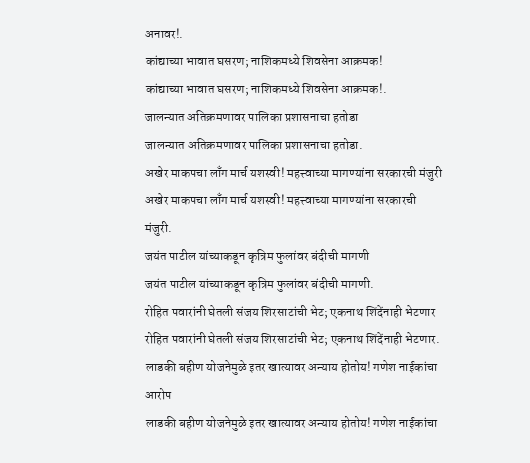अनावर!.
कांद्याच्या भावात घसरण; नाशिकमध्ये शिवसेना आक्रमक!
कांद्याच्या भावात घसरण; नाशिकमध्ये शिवसेना आक्रमक!.
जालन्यात अतिक्रमणावर पालिका प्रशासनाचा हतोडा
जालन्यात अतिक्रमणावर पालिका प्रशासनाचा हतोडा.
अखेर माकपचा लाँग मार्च यशस्वी! महत्त्वाच्या मागण्यांना सरकारची मंजुरी
अखेर माकपचा लाँग मार्च यशस्वी! महत्त्वाच्या मागण्यांना सरकारची मंजुरी.
जयंत पाटील यांच्याकडून कृत्रिम फुलांवर बंदीची मागणी
जयंत पाटील यांच्याकडून कृत्रिम फुलांवर बंदीची मागणी.
रोहित पवारांनी घेतली संजय शिरसाटांची भेट; एकनाथ शिंदेंनाही भेटणार
रोहित पवारांनी घेतली संजय शिरसाटांची भेट; एकनाथ शिंदेंनाही भेटणार.
लाडकी बहीण योजनेमुळे इतर खात्यावर अन्याय होतोय! गणेश नाईकांचा आरोप
लाडकी बहीण योजनेमुळे इतर खात्यावर अन्याय होतोय! गणेश नाईकांचा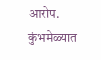आरोप.
कुंभमेळ्यात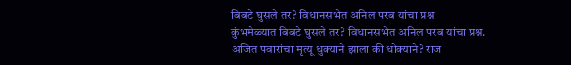बिबटे घुसले तर? विधानसभेत अनिल परब यांचा प्रश्न
कुंभमेळ्यात बिबटे घुसले तर? विधानसभेत अनिल परब यांचा प्रश्न.
अजित पवारांचा मृत्यू धुक्याने झाला की धोक्याने? राज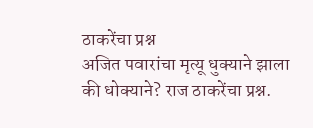ठाकरेंचा प्रश्न
अजित पवारांचा मृत्यू धुक्याने झाला की धोक्याने? राज ठाकरेंचा प्रश्न.